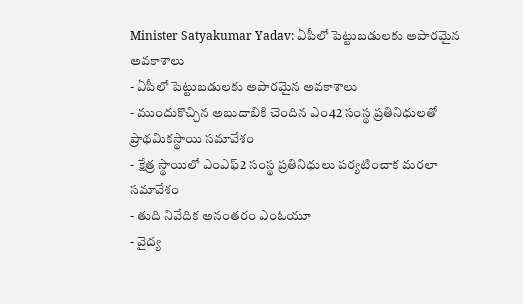Minister Satyakumar Yadav: ఏపీలో పెట్టుబడులకు అపారమైన అవకాశాలు
- ఏపీలో పెట్టుబడులకు అపారమైన అవకాశాలు
- ముందుకొచ్చిన అబుదాబికి చెందిన ఎం42 సంస్థ ప్రతినిధులతో ప్రాథమికస్థాయి సమావేశం
- క్షేత్ర స్థాయిలో ఎంఎఫ్2 సంస్థ ప్రతినిధులు పర్యటించాక మరలా సమావేశం
- తుది నివేదిక అనంతరం ఎంఓయూ
- వైద్య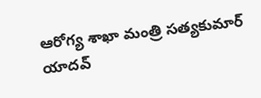ఆరోగ్య శాఖా మంత్రి సత్యకుమార్ యాదవ్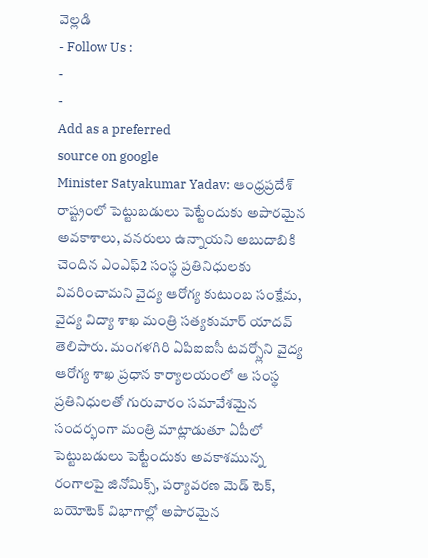వెల్లడి
- Follow Us :
-
-
Add as a preferred
source on google
Minister Satyakumar Yadav: ఆంధ్రప్రదేశ్ రాష్ట్రంలో పెట్టుబడులు పెట్టేందుకు అపారమైన అవకాశాలు, వనరులు ఉన్నాయని అబుదాబికి చెందిన ఎంఎఫ్2 సంస్థ ప్రతినిధులకు వివరించామని వైద్య ఆరోగ్య కుటుంబ సంక్షేమ, వైద్య విద్యా శాఖ మంత్రి సత్యకుమార్ యాదవ్ తెలిపారు. మంగళగిరి ఏపిఐఐసీ టవర్స్లోని వైద్య ఆరోగ్య శాఖ ప్రధాన కార్యాలయంలో ఆ సంస్థ ప్రతినిధులతో గురువారం సమావేశమైన సందర్భంగా మంత్రి మాట్లాడుతూ ఏపీలో పెట్టుబడులు పెట్టేందుకు అవకాశమున్న రంగాలపై జినోమిక్స్, పర్యావరణ మెడ్ టెక్, బయోటెక్ విభాగాల్లో అపారమైన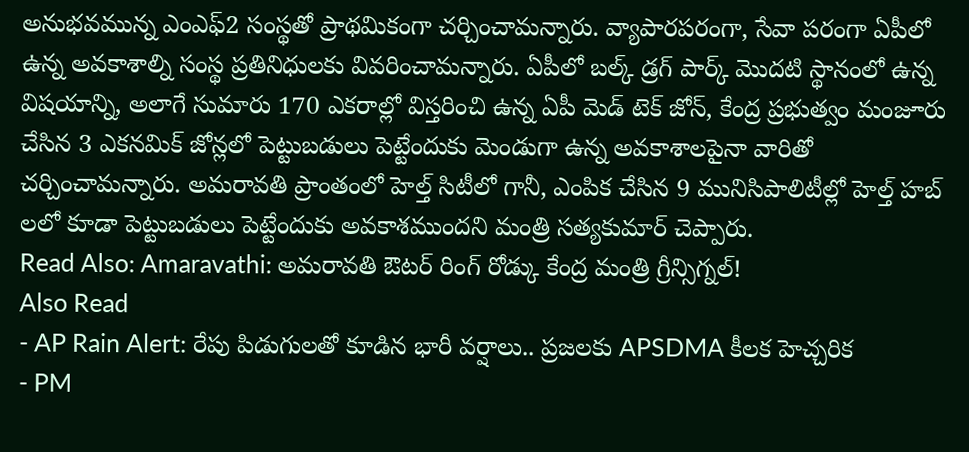అనుభవమున్న ఎంఎఫ్2 సంస్థతో ప్రాథమికంగా చర్చించామన్నారు. వ్యాపారపరంగా, సేవా పరంగా ఏపీలో ఉన్న అవకాశాల్ని సంస్థ ప్రతినిధులకు వివరించామన్నారు. ఏపీలో బల్క్ డ్రగ్ పార్క్ మొదటి స్థానంలో ఉన్న విషయాన్ని, అలాగే సుమారు 170 ఎకరాల్లో విస్తరించి ఉన్న ఏపీ మెడ్ టెక్ జోన్, కేంద్ర ప్రభుత్వం మంజూరు చేసిన 3 ఎకనమిక్ జోన్లలో పెట్టుబడులు పెట్టేందుకు మెండుగా ఉన్న అవకాశాలపైనా వారితో చర్చించామన్నారు. అమరావతి ప్రాంతంలో హెల్త్ సిటీలో గానీ, ఎంపిక చేసిన 9 మునిసిపాలిటీల్లో హెల్త్ హబ్ లలో కూడా పెట్టుబడులు పెట్టేందుకు అవకాశముందని మంత్రి సత్యకుమార్ చెప్పారు.
Read Also: Amaravathi: అమరావతి ఔటర్ రింగ్ రోడ్కు కేంద్ర మంత్రి గ్రీన్సిగ్నల్!
Also Read
- AP Rain Alert: రేపు పిడుగులతో కూడిన భారీ వర్షాలు.. ప్రజలకు APSDMA కీలక హెచ్చరిక
- PM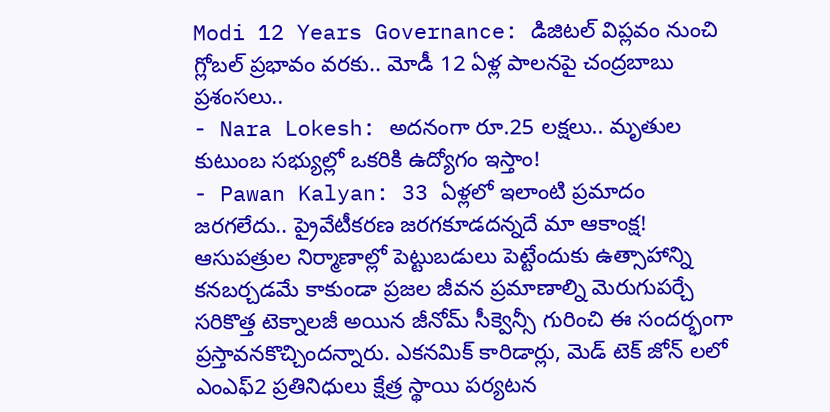Modi 12 Years Governance: డిజిటల్ విప్లవం నుంచి గ్లోబల్ ప్రభావం వరకు.. మోడీ 12 ఏళ్ల పాలనపై చంద్రబాబు ప్రశంసలు..
- Nara Lokesh: అదనంగా రూ.25 లక్షలు.. మృతుల కుటుంబ సభ్యుల్లో ఒకరికి ఉద్యోగం ఇస్తాం!
- Pawan Kalyan: 33 ఏళ్లలో ఇలాంటి ప్రమాదం జరగలేదు.. ప్రైవేటీకరణ జరగకూడదన్నదే మా ఆకాంక్ష!
ఆసుపత్రుల నిర్మాణాల్లో పెట్టుబడులు పెట్టేందుకు ఉత్సాహాన్ని కనబర్చడమే కాకుండా ప్రజల జీవన ప్రమాణాల్ని మెరుగుపర్చే సరికొత్త టెక్నాలజీ అయిన జీనోమ్ సీక్వెన్సీ గురించి ఈ సందర్భంగా ప్రస్తావనకొచ్చిందన్నారు. ఎకనమిక్ కారిడార్లు, మెడ్ టెక్ జోన్ లలో ఎంఎఫ్2 ప్రతినిధులు క్షేత్ర స్థాయి పర్యటన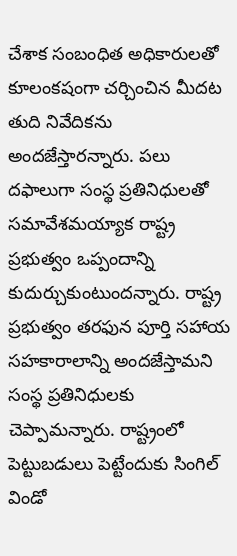చేశాక సంబంధిత అధికారులతో కూలంకషంగా చర్చించిన మీదట తుది నివేదికను అందజేస్తారన్నారు. పలు దఫాలుగా సంస్థ ప్రతినిధులతో సమావేశమయ్యాక రాష్ట్ర ప్రభుత్వం ఒప్పందాన్ని కుదుర్చుకుంటుందన్నారు. రాష్ట్ర ప్రభుత్వం తరఫున పూర్తి సహాయ సహకారాలాన్ని అందజేస్తామని సంస్థ ప్రతినిధులకు చెప్పామన్నారు. రాష్ట్రంలో పెట్టుబడులు పెట్టేందుకు సింగిల్ విండో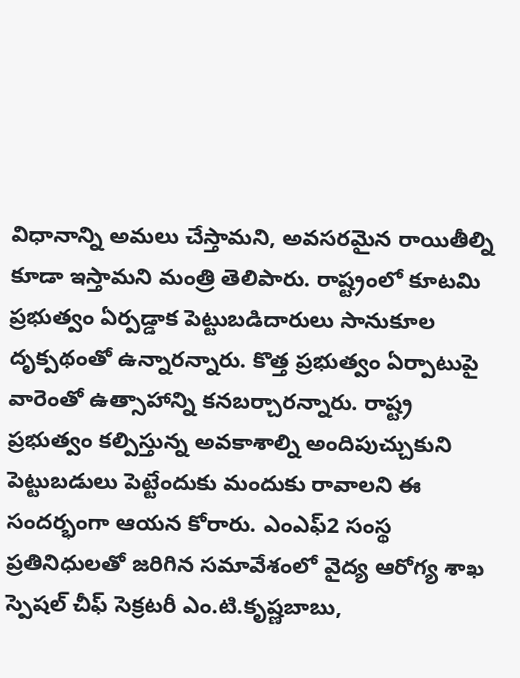విధానాన్ని అమలు చేస్తామని, అవసరమైన రాయితీల్ని కూడా ఇస్తామని మంత్రి తెలిపారు. రాష్ట్రంలో కూటమి ప్రభుత్వం ఏర్పడ్డాక పెట్టుబడిదారులు సానుకూల దృక్పథంతో ఉన్నారన్నారు. కొత్త ప్రభుత్వం ఏర్పాటుపై వారెంతో ఉత్సాహాన్ని కనబర్చారన్నారు. రాష్ట్ర ప్రభుత్వం కల్పిస్తున్న అవకాశాల్ని అందిపుచ్చుకుని పెట్టుబడులు పెట్టేందుకు మందుకు రావాలని ఈ సందర్భంగా ఆయన కోరారు. ఎంఎఫ్2 సంస్థ ప్రతినిధులతో జరిగిన సమావేశంలో వైద్య ఆరోగ్య శాఖ స్పెషల్ చీఫ్ సెక్రటరీ ఎం.టి.కృష్ణబాబు,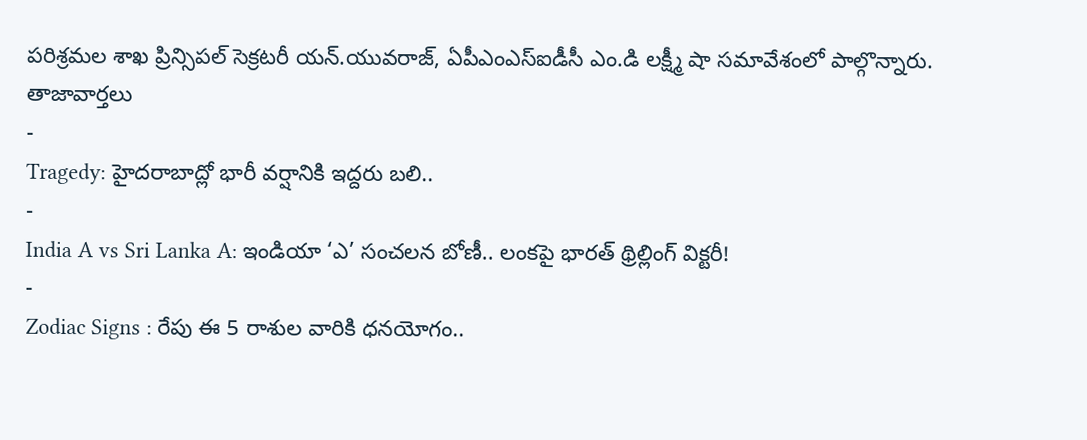పరిశ్రమల శాఖ ప్రిన్సిపల్ సెక్రటరీ యన్.యువరాజ్, ఏపీఎంఎస్ఐడీసీ ఎం.డి లక్ష్మీ షా సమావేశంలో పాల్గొన్నారు.
తాజావార్తలు
-
Tragedy: హైదరాబాద్లో భారీ వర్షానికి ఇద్దరు బలి..
-
India A vs Sri Lanka A: ఇండియా ‘ఎ’ సంచలన బోణీ.. లంకపై భారత్ థ్రిల్లింగ్ విక్టరీ!
-
Zodiac Signs : రేపు ఈ 5 రాశుల వారికి ధనయోగం..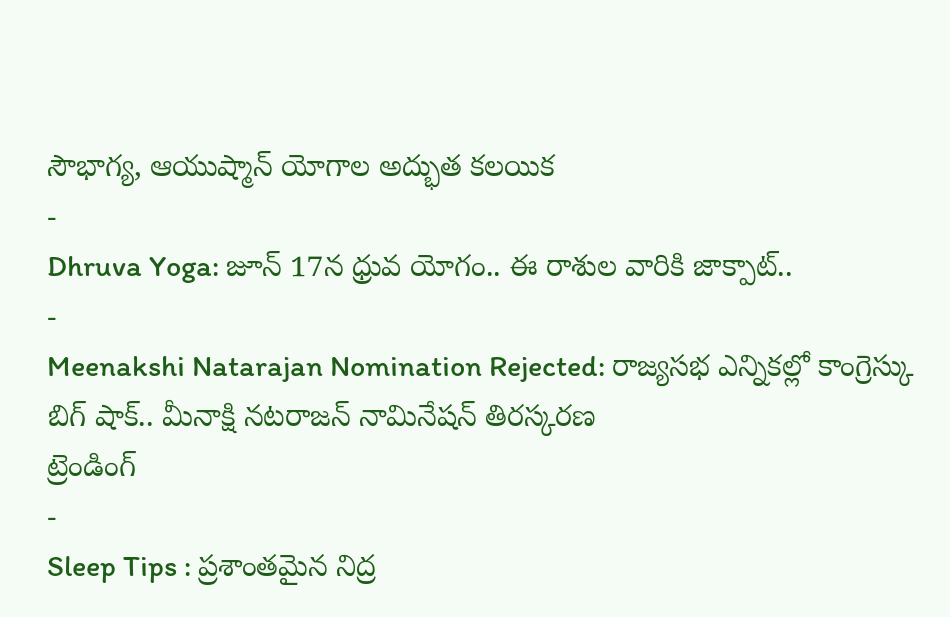సౌభాగ్య, ఆయుష్మాన్ యోగాల అద్భుత కలయిక
-
Dhruva Yoga: జూన్ 17న ధ్రువ యోగం.. ఈ రాశుల వారికి జాక్పాట్..
-
Meenakshi Natarajan Nomination Rejected: రాజ్యసభ ఎన్నికల్లో కాంగ్రెస్కు బిగ్ షాక్.. మీనాక్షి నటరాజన్ నామినేషన్ తిరస్కరణ
ట్రెండింగ్
-
Sleep Tips : ప్రశాంతమైన నిద్ర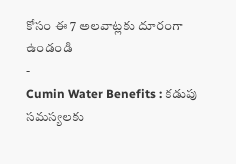కోసం ఈ 7 అలవాట్లకు దూరంగా ఉండండి
-
Cumin Water Benefits : కడుపు సమస్యలకు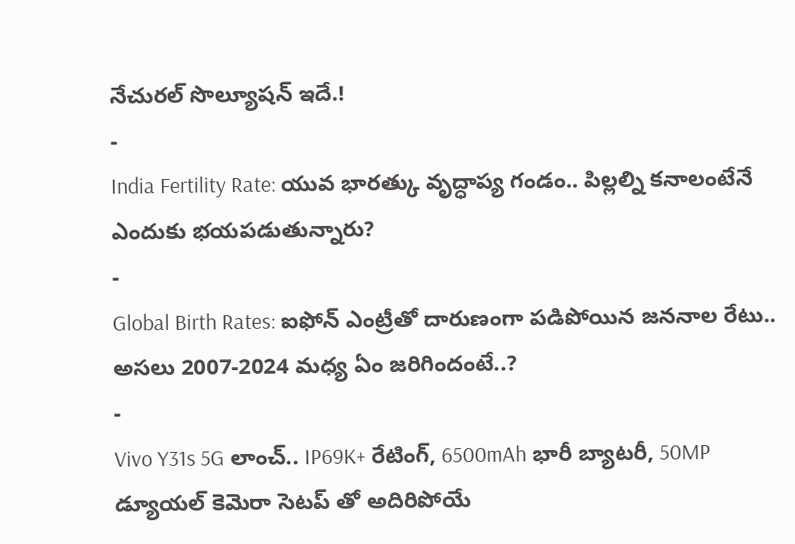నేచురల్ సొల్యూషన్ ఇదే.!
-
India Fertility Rate: యువ భారత్కు వృద్ధాప్య గండం.. పిల్లల్ని కనాలంటేనే ఎందుకు భయపడుతున్నారు?
-
Global Birth Rates: ఐఫోన్ ఎంట్రీతో దారుణంగా పడిపోయిన జననాల రేటు.. అసలు 2007-2024 మధ్య ఏం జరిగిందంటే..?
-
Vivo Y31s 5G లాంచ్.. IP69K+ రేటింగ్, 6500mAh భారీ బ్యాటరీ, 50MP డ్యూయల్ కెమెరా సెటప్ తో అదిరిపోయే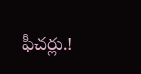ఫీచర్లు.!